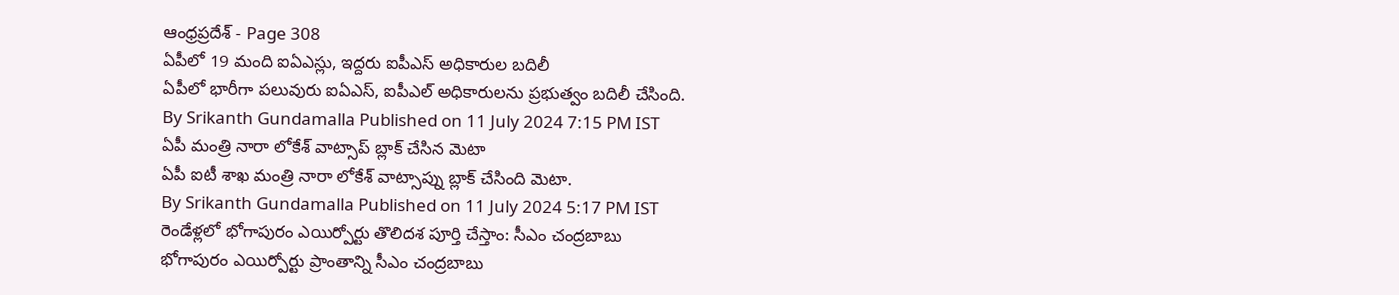ఆంధ్రప్రదేశ్ - Page 308
ఏపీలో 19 మంది ఐఏఎస్లు, ఇద్దరు ఐపీఎస్ అధికారుల బదిలీ
ఏపీలో భారీగా పలువురు ఐఏఎస్, ఐపీఎల్ అధికారులను ప్రభుత్వం బదిలీ చేసింది.
By Srikanth Gundamalla Published on 11 July 2024 7:15 PM IST
ఏపీ మంత్రి నారా లోకేశ్ వాట్సాప్ బ్లాక్ చేసిన మెటా
ఏపీ ఐటీ శాఖ మంత్రి నారా లోకేశ్ వాట్సాప్ను బ్లాక్ చేసింది మెటా.
By Srikanth Gundamalla Published on 11 July 2024 5:17 PM IST
రెండేళ్లలో భోగాపురం ఎయిర్పోర్టు తొలిదశ పూర్తి చేస్తాం: సీఎం చంద్రబాబు
భోగాపురం ఎయిర్పోర్టు ప్రాంతాన్ని సీఎం చంద్రబాబు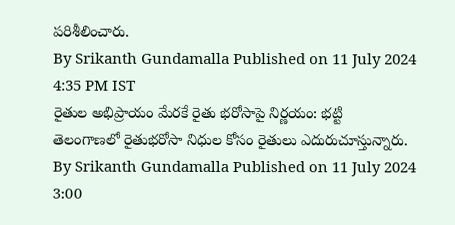పరిశీలించారు.
By Srikanth Gundamalla Published on 11 July 2024 4:35 PM IST
రైతుల అభిప్రాయం మేరకే రైతు భరోసాపై నిర్ణయం: భట్టి
తెలంగాణలో రైతుభరోసా నిధుల కోసం రైతులు ఎదురుచూస్తున్నారు.
By Srikanth Gundamalla Published on 11 July 2024 3:00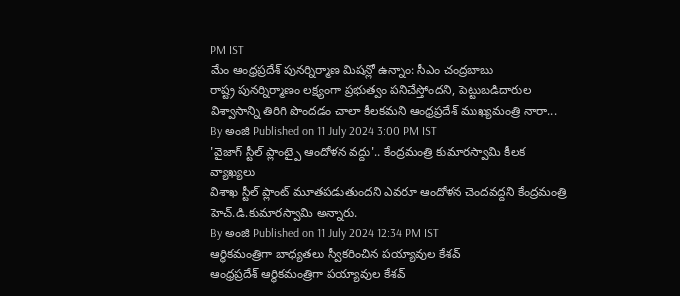PM IST
మేం ఆంధ్రప్రదేశ్ పునర్నిర్మాణ మిషన్లో ఉన్నాం: సీఎం చంద్రబాబు
రాష్ట్ర పునర్నిర్మాణం లక్ష్యంగా ప్రభుత్వం పనిచేస్తోందని, పెట్టుబడిదారుల విశ్వాసాన్ని తిరిగి పొందడం చాలా కీలకమని ఆంధ్రప్రదేశ్ ముఖ్యమంత్రి నారా...
By అంజి Published on 11 July 2024 3:00 PM IST
'వైజాగ్ స్టీల్ ప్లాంట్పై ఆందోళన వద్దు'.. కేంద్రమంత్రి కుమారస్వామి కీలక వ్యాఖ్యలు
విశాఖ స్టీల్ ప్లాంట్ మూతపడుతుందని ఎవరూ ఆందోళన చెందవద్దని కేంద్రమంత్రి హెచ్.డి.కుమారస్వామి అన్నారు.
By అంజి Published on 11 July 2024 12:34 PM IST
ఆర్థికమంత్రిగా బాధ్యతలు స్వీకరించిన పయ్యావుల కేశవ్
ఆంధ్రప్రదేశ్ ఆర్థికమంత్రిగా పయ్యావుల కేశవ్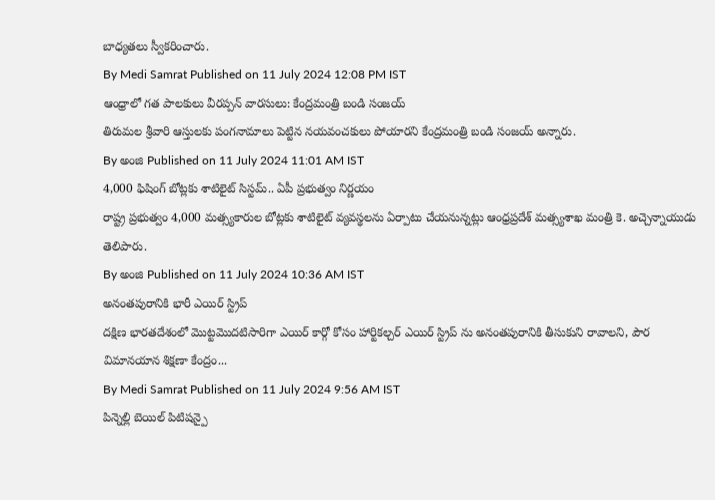బాధ్యతలు స్వీకరించారు.
By Medi Samrat Published on 11 July 2024 12:08 PM IST
ఆంధ్రాలో గత పాలకులు వీరప్పన్ వారసులు: కేంద్రమంత్రి బండి సంజయ్
తిరుమల శ్రీవారి ఆస్తులకు పంగనామాలు పెట్టిన నయవంచకులు పోయారని కేంద్రమంత్రి బండి సంజయ్ అన్నారు.
By అంజి Published on 11 July 2024 11:01 AM IST
4,000 ఫిషింగ్ బోట్లకు శాటిలైట్ సిస్టమ్.. ఏపీ ప్రభుత్వం నిర్ణయం
రాష్ట్ర ప్రభుత్వం 4,000 మత్స్యకారుల బోట్లకు శాటిలైట్ వ్యవస్థలను ఏర్పాటు చేయనున్నట్లు ఆంధ్రప్రదేశ్ మత్స్యశాఖ మంత్రి కె. అచ్చెన్నాయుడు తెలిపారు.
By అంజి Published on 11 July 2024 10:36 AM IST
అనంతపురానికి భారీ ఎయిర్ స్ట్రిప్
దక్షిణ భారతదేశంలో మొట్టమొదటిసారిగా ఎయిర్ కార్గో కోసం హార్టికల్చర్ ఎయిర్ స్ట్రిప్ ను అనంతపురానికి తీసుకుని రావాలని, పౌర విమానయాన శిక్షణా కేంద్రం...
By Medi Samrat Published on 11 July 2024 9:56 AM IST
పిన్నెల్లి బెయిల్ పిటిషన్పై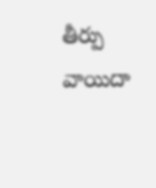తీర్పు వాయిదా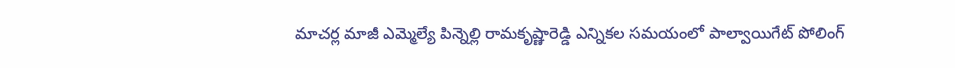మాచర్ల మాజీ ఎమ్మెల్యే పిన్నెల్లి రామకృష్ణారెడ్డి ఎన్నికల సమయంలో పాల్వాయిగేట్ పోలింగ్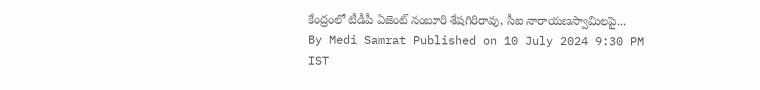కేంద్రంలో టీడీపీ ఏజెంట్ నంబూరి శేషగిరిరావు, సీఐ నారాయణస్వామిలపై...
By Medi Samrat Published on 10 July 2024 9:30 PM IST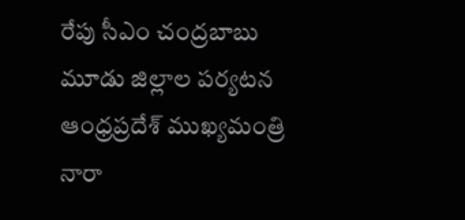రేపు సీఎం చంద్రబాబు మూడు జిల్లాల పర్యటన
ఆంధ్రప్రదేశ్ ముఖ్యమంత్రి నారా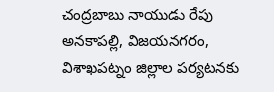చంద్రబాబు నాయుడు రేపు అనకాపల్లి, విజయనగరం, విశాఖపట్నం జిల్లాల పర్యటనకు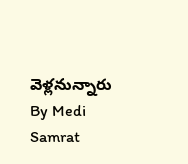వెళ్లనున్నారు
By Medi Samrat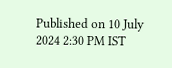Published on 10 July 2024 2:30 PM IST